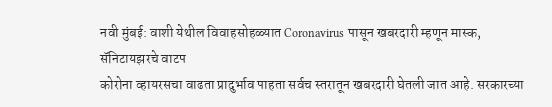नवी मुंबई: वाशी येथील विवाहसोहळ्यात Coronavirus पासून खबरदारी म्हणून मास्क, सॅनिटायझरचे वाटप
कोरोना व्हायरसचा वाढता प्रादुर्भाव पाहता सर्वच स्तरातून खबरदारी घेतली जात आहे. सरकारच्या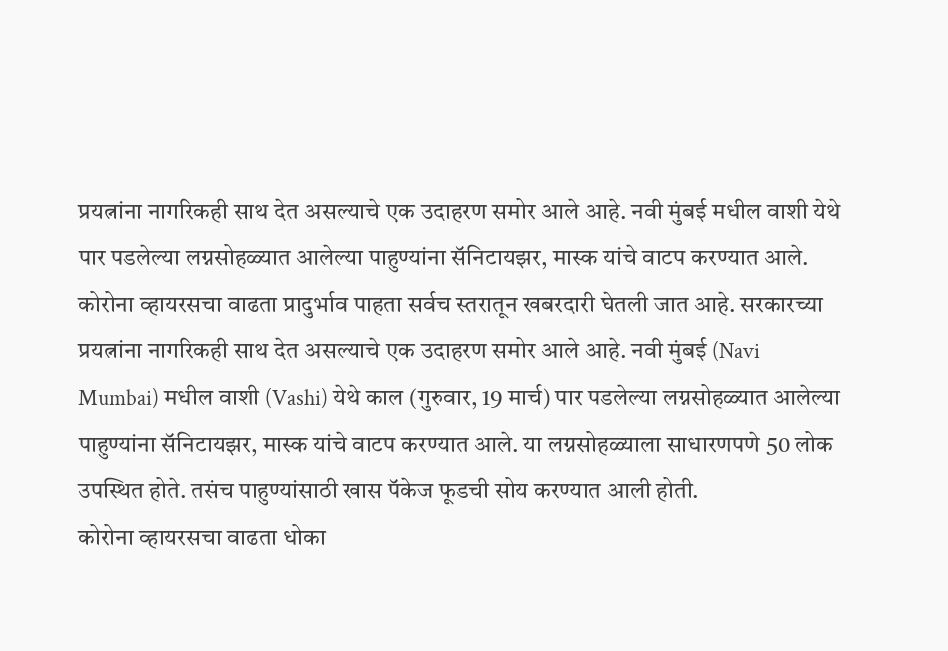प्रयत्नांना नागरिकही साथ देत असल्याचे एक उदाहरण समोर आले आहे. नवी मुंबई मधील वाशी येथे पार पडलेल्या लग्नसोहळ्यात आलेल्या पाहुण्यांना सॅनिटायझर, मास्क यांचे वाटप करण्यात आले.
कोरोना व्हायरसचा वाढता प्रादुर्भाव पाहता सर्वच स्तरातून खबरदारी घेतली जात आहे. सरकारच्या प्रयत्नांना नागरिकही साथ देत असल्याचे एक उदाहरण समोर आले आहे. नवी मुंबई (Navi Mumbai) मधील वाशी (Vashi) येथे काल (गुरुवार, 19 मार्च) पार पडलेल्या लग्नसोहळ्यात आलेल्या पाहुण्यांना सॅनिटायझर, मास्क यांचे वाटप करण्यात आले. या लग्नसोहळ्याला साधारणपणे 50 लोक उपस्थित होते. तसंच पाहुण्यांसाठी खास पॅकेज फूडची सोय करण्यात आली होती.
कोरोना व्हायरसचा वाढता धोका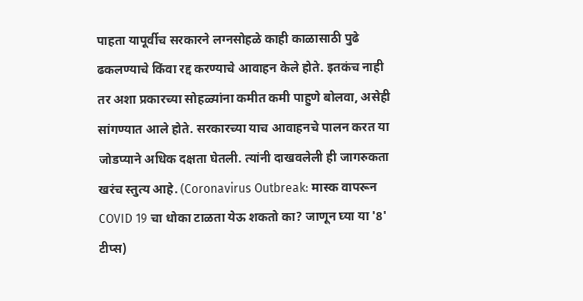पाहता यापूर्वीच सरकारने लग्नसोहळे काही काळासाठी पुढे ढकलण्याचे किंवा रद्द करण्याचे आवाहन केले होते. इतकंच नाही तर अशा प्रकारच्या सोहळ्यांना कमीत कमी पाहुणे बोलवा, असेही सांगण्यात आले होते. सरकारच्या याच आवाहनचे पालन करत या जोडप्याने अधिक दक्षता घेतली. त्यांनी दाखवलेली ही जागरुकता खरंच स्तुत्य आहे. (Coronavirus Outbreak: मास्क वापरून COVID 19 चा धोका टाळता येऊ शकतो का? जाणून घ्या या '8' टीप्स)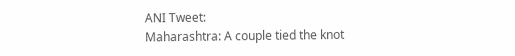ANI Tweet:
Maharashtra: A couple tied the knot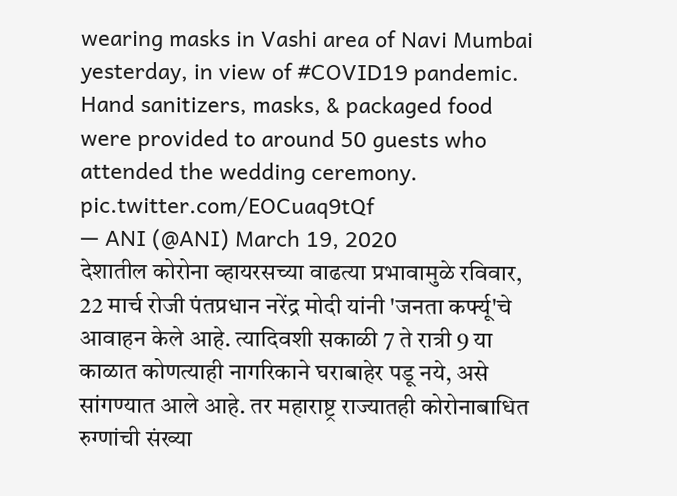wearing masks in Vashi area of Navi Mumbai yesterday, in view of #COVID19 pandemic. Hand sanitizers, masks, & packaged food were provided to around 50 guests who attended the wedding ceremony. pic.twitter.com/EOCuaq9tQf
— ANI (@ANI) March 19, 2020
देशातील कोरोना व्हायरसच्या वाढत्या प्रभावामुळे रविवार, 22 मार्च रोजी पंतप्रधान नरेंद्र मोदी यांनी 'जनता कर्फ्यू'चे आवाहन केले आहे. त्यादिवशी सकाळी 7 ते रात्री 9 या काळात कोणत्याही नागरिकाने घराबाहेर पडू नये, असे सांगण्यात आले आहे. तर महाराष्ट्र राज्यातही कोरोनाबाधित रुग्णांची संख्या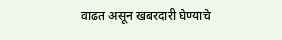वाढत असून खबरदारी घेण्याचे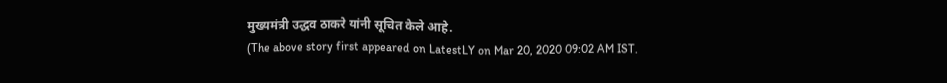मुख्यमंत्री उद्धव ठाकरे यांनी सूचित केले आहे.
(The above story first appeared on LatestLY on Mar 20, 2020 09:02 AM IST.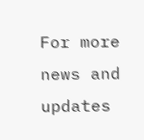For more news and updates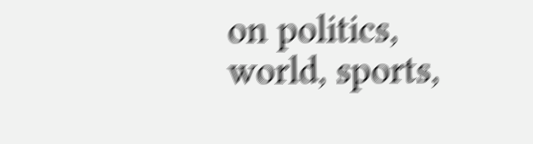on politics, world, sports,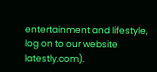entertainment and lifestyle, log on to our website latestly.com).